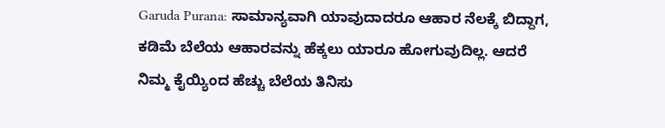Garuda Purana: ಸಾಮಾನ್ಯವಾಗಿ ಯಾವುದಾದರೂ ಆಹಾರ ನೆಲಕ್ಕೆ ಬಿದ್ದಾಗ, ಕಡಿಮೆ ಬೆಲೆಯ ಆಹಾರವನ್ನು ಹೆಕ್ಕಲು ಯಾರೂ ಹೋಗುವುದಿಲ್ಲ. ಆದರೆ ನಿಮ್ಮ ಕೈಯ್ಯಿಂದ ಹೆಚ್ಚು ಬೆಲೆಯ ತಿನಿಸು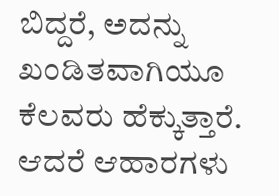ಬಿದ್ದರೆ, ಅದನ್ನು ಖಂಡಿತವಾಗಿಯೂ ಕೆಲವರು ಹೆಕ್ಕುತ್ತಾರೆ. ಆದರೆ ಆಹಾರಗಳು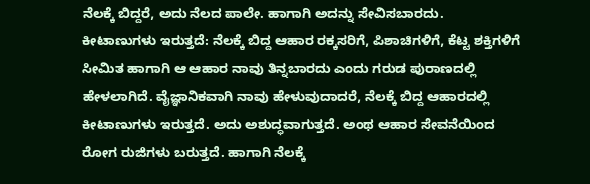ನೆಲಕ್ಕೆ ಬಿದ್ದರೆ, ಅದು ನೆಲದ ಪಾಲೇ. ಹಾಗಾಗಿ ಅದನ್ನು ಸೇವಿಸಬಾರದು.
ಕೀಟಾಣುಗಳು ಇರುತ್ತದೆ: ನೆಲಕ್ಕೆ ಬಿದ್ದ ಆಹಾರ ರಕ್ಕಸರಿಗೆ, ಪಿಶಾಚಿಗಳಿಗೆ, ಕೆಟ್ಟ ಶಕ್ತಿಗಳಿಗೆ ಸೀಮಿತ ಹಾಗಾಗಿ ಆ ಆಹಾರ ನಾವು ತಿನ್ನಬಾರದು ಎಂದು ಗರುಡ ಪುರಾಣದಲ್ಲಿ ಹೇಳಲಾಗಿದೆ. ವೈಜ್ಞಾನಿಕವಾಗಿ ನಾವು ಹೇಳುವುದಾದರೆ, ನೆಲಕ್ಕೆ ಬಿದ್ದ ಆಹಾರದಲ್ಲಿ ಕೀಟಾಣುಗಳು ಇರುತ್ತದೆ. ಅದು ಅಶುದ್ಧವಾಗುತ್ತದೆ. ಅಂಥ ಆಹಾರ ಸೇವನೆಯಿಂದ ರೋಗ ರುಜಿಗಳು ಬರುತ್ತದೆ. ಹಾಗಾಗಿ ನೆಲಕ್ಕೆ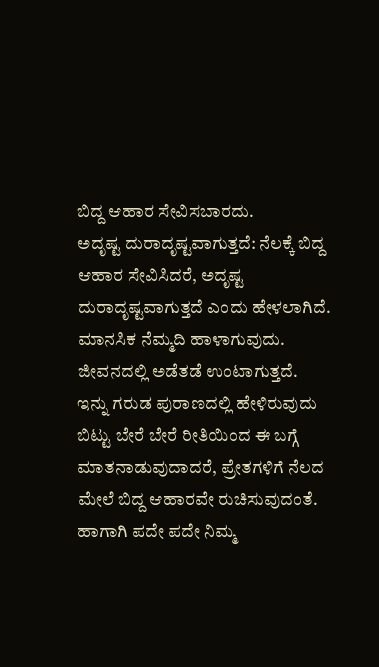ಬಿದ್ದ ಆಹಾರ ಸೇವಿಸಬಾರದು.
ಅದೃಷ್ಟ ದುರಾದೃಷ್ಟವಾಗುತ್ತದೆ: ನೆಲಕ್ಕೆ ಬಿದ್ದ ಆಹಾರ ಸೇವಿಸಿದರೆ, ಅದೃಷ್ಟ ದುರಾದೃಷ್ಟವಾಗುತ್ತದೆ ಎಂದು ಹೇಳಲಾಗಿದೆ. ಮಾನಸಿಕ ನೆಮ್ಮದಿ ಹಾಳಾಗುವುದು. ಜೀವನದಲ್ಲಿ ಅಡೆತಡೆ ಉಂಟಾಗುತ್ತದೆ.
ಇನ್ನು ಗರುಡ ಪುರಾಣದಲ್ಲಿ ಹೇಳಿರುವುದು ಬಿಟ್ಟು ಬೇರೆ ಬೇರೆ ರೀತಿಯಿಂದ ಈ ಬಗ್ಗೆ ಮಾತನಾಡುವುದಾದರೆ, ಪ್ರೇತಗಳಿಗೆ ನೆಲದ ಮೇಲೆ ಬಿದ್ದ ಆಹಾರವೇ ರುಚಿಸುವುದಂತೆ. ಹಾಗಾಗಿ ಪದೇ ಪದೇ ನಿಮ್ಮ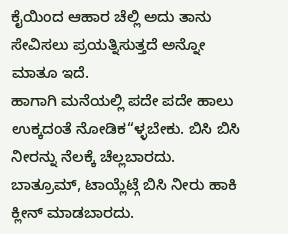ಕೈಯಿಂದ ಆಹಾರ ಚೆಲ್ಲಿ ಅದು ತಾನು ಸೇವಿಸಲು ಪ್ರಯತ್ನಿಸುತ್ತದೆ ಅನ್ನೋ ಮಾತೂ ಇದೆ.
ಹಾಗಾಗಿ ಮನೆಯಲ್ಲಿ ಪದೇ ಪದೇ ಹಾಲು ಉಕ್ಕದಂತೆ ನೋಡಿಕ“ಳ್ಳಬೇಕು. ಬಿಸಿ ಬಿಸಿ ನೀರನ್ನು ನೆಲಕ್ಕೆ ಚೆಲ್ಲಬಾರದು. ಬಾತ್ರೂಮ್, ಟಾಯ್ಲೆಟ್ಗೆ ಬಿಸಿ ನೀರು ಹಾಕಿ ಕ್ಲೀನ್ ಮಾಡಬಾರದು.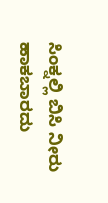ಸಿಂಕ್ನಲ್ಲಿ ಬಿಸಿ ನೀರು ಹಾಕಬಾರದು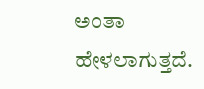ಅಂತಾ ಹೇಳಲಾಗುತ್ತದೆ.